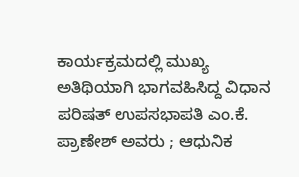ಕಾರ್ಯಕ್ರಮದಲ್ಲಿ ಮುಖ್ಯ ಅತಿಥಿಯಾಗಿ ಭಾಗವಹಿಸಿದ್ದ ವಿಧಾನ ಪರಿಷತ್ ಉಪಸಭಾಪತಿ ಎಂ.ಕೆ. ಪ್ರಾಣೇಶ್ ಅವರು ; ಆಧುನಿಕ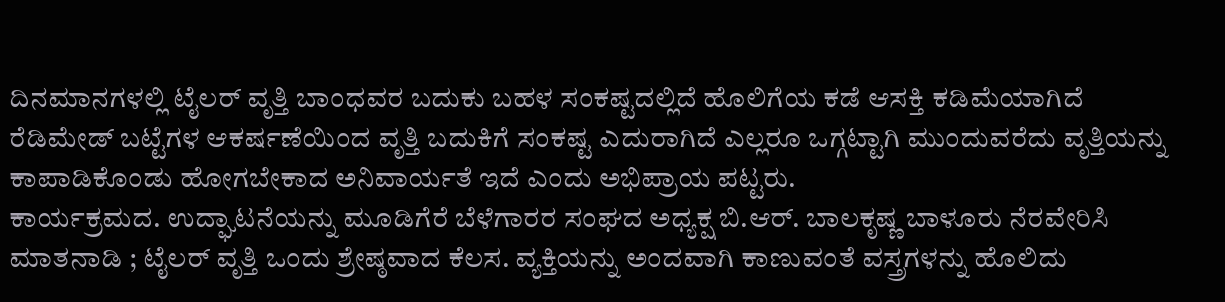ದಿನಮಾನಗಳಲ್ಲಿ ಟೈಲರ್ ವೃತ್ತಿ ಬಾಂಧವರ ಬದುಕು ಬಹಳ ಸಂಕಷ್ಟದಲ್ಲಿದೆ ಹೊಲಿಗೆಯ ಕಡೆ ಆಸಕ್ತಿ ಕಡಿಮೆಯಾಗಿದೆ ರೆಡಿಮೇಡ್ ಬಟ್ಟೆಗಳ ಆಕರ್ಷಣೆಯಿಂದ ವೃತ್ತಿ ಬದುಕಿಗೆ ಸಂಕಷ್ಟ ಎದುರಾಗಿದೆ ಎಲ್ಲರೂ ಒಗ್ಗಟ್ಟಾಗಿ ಮುಂದುವರೆದು ವೃತ್ತಿಯನ್ನು ಕಾಪಾಡಿಕೊಂಡು ಹೋಗಬೇಕಾದ ಅನಿವಾರ್ಯತೆ ಇದೆ ಎಂದು ಅಭಿಪ್ರಾಯ ಪಟ್ಟರು.
ಕಾರ್ಯಕ್ರಮದ. ಉದ್ಘಾಟನೆಯನ್ನು ಮೂಡಿಗೆರೆ ಬೆಳೆಗಾರರ ಸಂಘದ ಅಧ್ಯಕ್ಷ ಬಿ.ಆರ್. ಬಾಲಕೃಷ್ಣ ಬಾಳೂರು ನೆರವೇರಿಸಿ ಮಾತನಾಡಿ ; ಟೈಲರ್ ವೃತ್ತಿ ಒಂದು ಶ್ರೇಷ್ಠವಾದ ಕೆಲಸ. ವ್ಯಕ್ತಿಯನ್ನು ಅಂದವಾಗಿ ಕಾಣುವಂತೆ ವಸ್ತ್ರಗಳನ್ನು ಹೊಲಿದು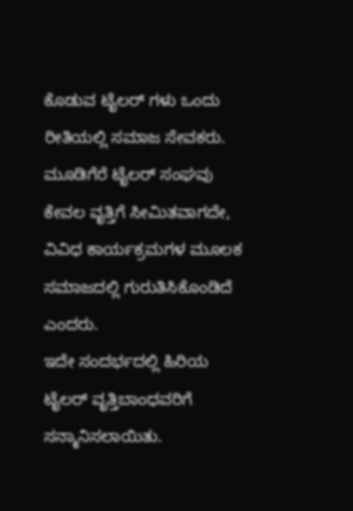ಕೊಡುವ ಟೈಲರ್ ಗಳು ಒಂದು ರೀತಿಯಲ್ಲಿ ಸಮಾಜ ಸೇವಕರು. ಮೂಡಿಗೆರೆ ಟೈಲರ್ ಸಂಘವು ಕೇವಲ ವೃತ್ತಿಗೆ ಸೀಮಿತವಾಗದೇ, ವಿವಿಧ ಕಾರ್ಯಕ್ರಮಗಳ ಮೂಲಕ ಸಮಾಜದಲ್ಲಿ ಗುರುತಿಸಿಕೊಂಡಿದೆ ಎಂದರು.
ಇದೇ ಸಂದರ್ಭದಲ್ಲಿ ಹಿರಿಯ ಟೈಲರ್ ವೃತ್ತಿಬಾಂಧವರಿಗೆ
ಸನ್ಮಾನಿಸಲಾಯಿತು.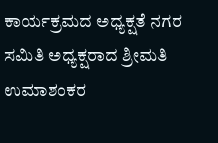ಕಾರ್ಯಕ್ರಮದ ಅಧ್ಯಕ್ಷತೆ ನಗರ ಸಮಿತಿ ಅಧ್ಯಕ್ಷರಾದ ಶ್ರೀಮತಿ ಉಮಾಶಂಕರ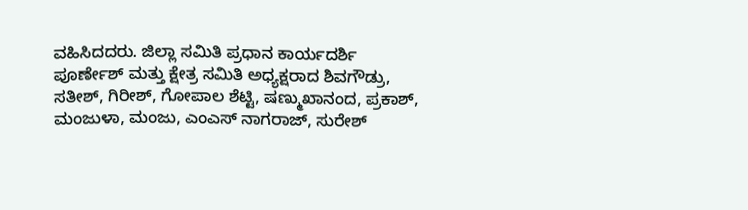ವಹಿಸಿದದರು. ಜಿಲ್ಲಾ ಸಮಿತಿ ಪ್ರಧಾನ ಕಾರ್ಯದರ್ಶಿ ಪೂರ್ಣೇಶ್ ಮತ್ತು ಕ್ಷೇತ್ರ ಸಮಿತಿ ಅಧ್ಯಕ್ಷರಾದ ಶಿವಗೌಡ್ರು, ಸತೀಶ್, ಗಿರೀಶ್, ಗೋಪಾಲ ಶೆಟ್ಟಿ, ಷಣ್ಮುಖಾನಂದ, ಪ್ರಕಾಶ್, ಮಂಜುಳಾ, ಮಂಜು, ಎಂಎಸ್ ನಾಗರಾಜ್, ಸುರೇಶ್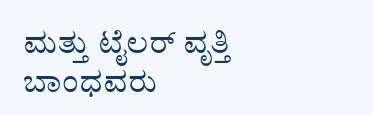ಮತ್ತು ಟೈಲರ್ ವೃತ್ತಿ ಬಾಂಧವರು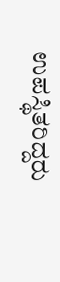ಉಪಸ್ಥಿತರಿದ್ದರು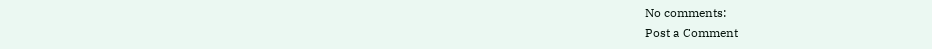No comments:
Post a Comment